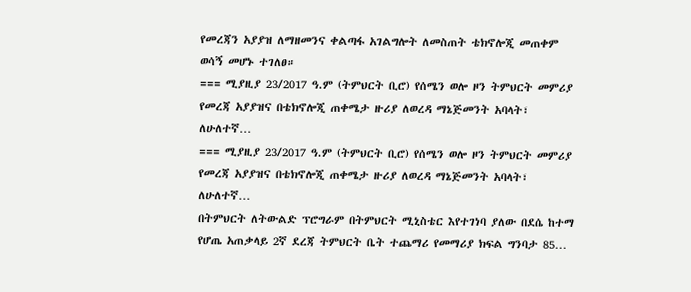የመረጃን አያያዝ ለማዘመንና ቀልጣፋ አገልግሎት ለመስጠት ቴክኖሎጂ መጠቀም ወሳኝ መሆኑ ተገለፀ።
=== ሚያዚያ 23/2017 ዓ.ም (ትምህርት ቢሮ) የሰሜን ወሎ ዞን ትምህርት መምሪያ የመረጃ አያያዝና በቴክኖሎጂ ጠቀሜታ ዙሪያ ለወረዳ ማኔጅመንት አባላት፣ ለሁለተኛ…
=== ሚያዚያ 23/2017 ዓ.ም (ትምህርት ቢሮ) የሰሜን ወሎ ዞን ትምህርት መምሪያ የመረጃ አያያዝና በቴክኖሎጂ ጠቀሜታ ዙሪያ ለወረዳ ማኔጅመንት አባላት፣ ለሁለተኛ…
በትምህርት ለትውልድ ፕሮግራም በትምህርት ሚኒስቴር እየተገነባ ያለው በደሴ ከተማ የሆጤ አጠቃላይ 2ኛ ደረጃ ትምህርት ቤት ተጨማሪ የመማሪያ ክፍል ግንባታ 85…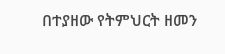በተያዘው የትምህርት ዘመን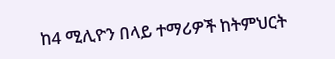ከ4 ሚሊዮን በላይ ተማሪዎች ከትምህርት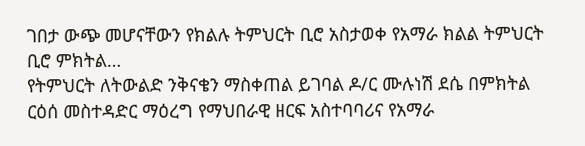ገበታ ውጭ መሆናቸውን የክልሉ ትምህርት ቢሮ አስታወቀ የአማራ ክልል ትምህርት ቢሮ ምክትል…
የትምህርት ለትውልድ ንቅናቄን ማስቀጠል ይገባል ዶ/ር ሙሉነሽ ደሴ በምክትል ርዕሰ መስተዳድር ማዕረግ የማህበራዊ ዘርፍ አስተባባሪና የአማራ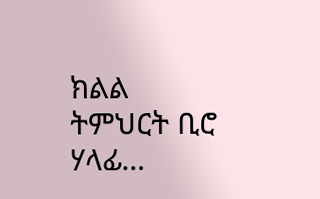ክልል ትምህርት ቢሮ ሃላፊ…